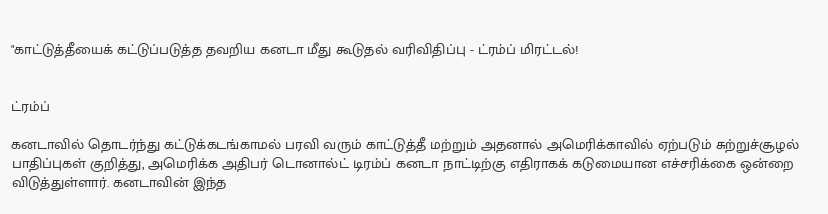"காட்டுத்தீயைக் கட்டுப்படுத்த தவறிய கனடா மீது கூடுதல் வரிவிதிப்பு - ட்ரம்ப் மிரட்டல்!


ட்ரம்ப்

கனடாவில் தொடர்ந்து கட்டுக்கடங்காமல் பரவி வரும் காட்டுத்தீ மற்றும் அதனால் அமெரிக்காவில் ஏற்படும் சுற்றுச்சூழல் பாதிப்புகள் குறித்து, அமெரிக்க அதிபர் டொனால்ட் டிரம்ப் கனடா நாட்டிற்கு எதிராகக் கடுமையான எச்சரிக்கை ஒன்றை விடுத்துள்ளார். கனடாவின் இந்த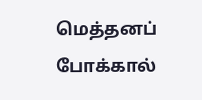மெத்தனப் போக்கால்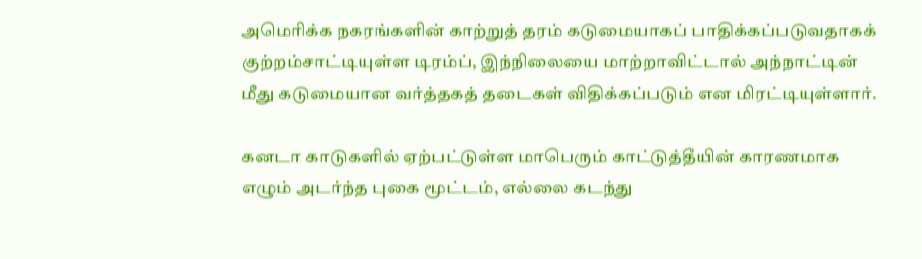அமெரிக்க நகரங்களின் காற்றுத் தரம் கடுமையாகப் பாதிக்கப்படுவதாகக் குற்றம்சாட்டியுள்ள டிரம்ப், இந்நிலையை மாற்றாவிட்டால் அந்நாட்டின் மீது கடுமையான வர்த்தகத் தடைகள் விதிக்கப்படும் என மிரட்டியுள்ளார்.

கனடா காடுகளில் ஏற்பட்டுள்ள மாபெரும் காட்டுத்தீயின் காரணமாக எழும் அடர்ந்த புகை மூட்டம், எல்லை கடந்து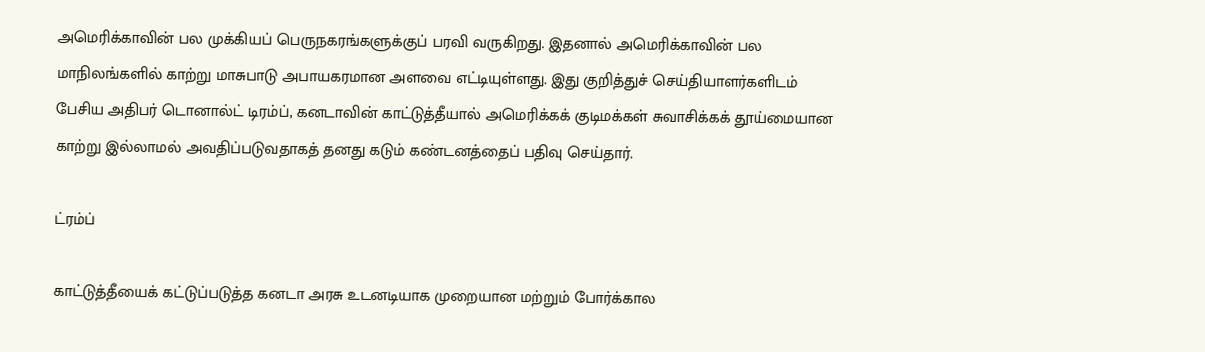அமெரிக்காவின் பல முக்கியப் பெருநகரங்களுக்குப் பரவி வருகிறது. இதனால் அமெரிக்காவின் பல மாநிலங்களில் காற்று மாசுபாடு அபாயகரமான அளவை எட்டியுள்ளது. இது குறித்துச் செய்தியாளர்களிடம் பேசிய அதிபர் டொனால்ட் டிரம்ப், கனடாவின் காட்டுத்தீயால் அமெரிக்கக் குடிமக்கள் சுவாசிக்கக் தூய்மையான காற்று இல்லாமல் அவதிப்படுவதாகத் தனது கடும் கண்டனத்தைப் பதிவு செய்தார்.

ட்ரம்ப்

காட்டுத்தீயைக் கட்டுப்படுத்த கனடா அரசு உடனடியாக முறையான மற்றும் போர்க்கால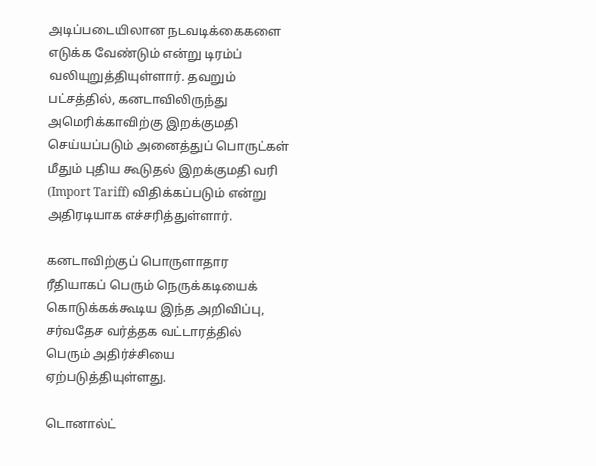அடிப்படையிலான நடவடிக்கைகளை எடுக்க வேண்டும் என்று டிரம்ப் வலியுறுத்தியுள்ளார். தவறும் பட்சத்தில், கனடாவிலிருந்து அமெரிக்காவிற்கு இறக்குமதி செய்யப்படும் அனைத்துப் பொருட்கள் மீதும் புதிய கூடுதல் இறக்குமதி வரி (Import Tariff) விதிக்கப்படும் என்று அதிரடியாக எச்சரித்துள்ளார்.

கனடாவிற்குப் பொருளாதார ரீதியாகப் பெரும் நெருக்கடியைக் கொடுக்கக்கூடிய இந்த அறிவிப்பு, சர்வதேச வர்த்தக வட்டாரத்தில் பெரும் அதிர்ச்சியை ஏற்படுத்தியுள்ளது.

டொனால்ட்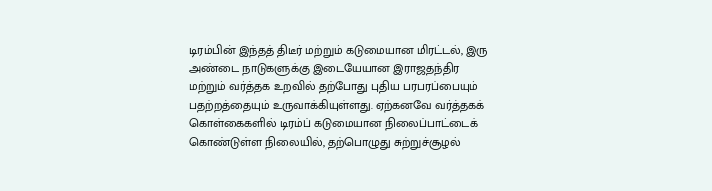டிரம்பின் இந்தத் திடீர் மற்றும் கடுமையான மிரட்டல், இரு அண்டை நாடுகளுக்கு இடையேயான இராஜதந்திர மற்றும் வர்த்தக உறவில் தற்போது புதிய பரபரப்பையும் பதற்றத்தையும் உருவாக்கியுள்ளது. ஏற்கனவே வர்த்தகக் கொள்கைகளில் டிரம்ப் கடுமையான நிலைப்பாட்டைக் கொண்டுள்ள நிலையில், தற்பொழுது சுற்றுச்சூழல்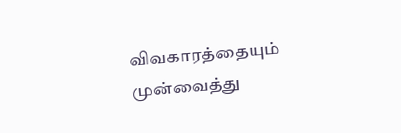விவகாரத்தையும் முன்வைத்து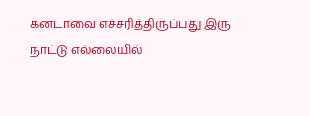கனடாவை எச்சரித்திருப்பது இரு நாட்டு எல்லையில்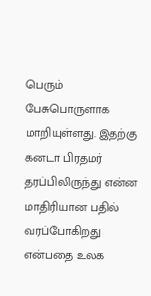பெரும் பேசுபொருளாக மாறியுள்ளது. இதற்கு கனடா பிரதமர் தரப்பிலிருந்து என்ன மாதிரியான பதில் வரப்போகிறது என்பதை உலக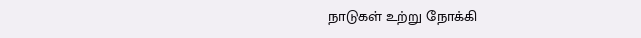நாடுகள் உற்று நோக்கி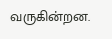வருகின்றன.